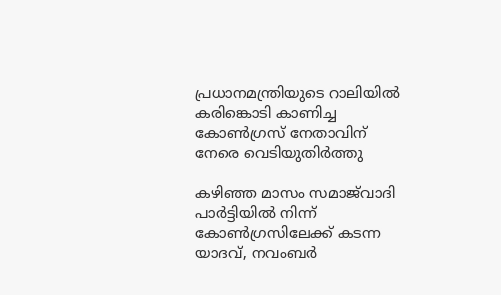പ്രധാനമന്ത്രിയുടെ റാലിയിൽ കരിങ്കൊടി കാണിച്ച കോൺഗ്രസ് നേതാവിന് നേരെ വെടിയുതിർത്തു

കഴിഞ്ഞ മാസം സമാജ്‌വാദി പാർട്ടിയിൽ നിന്ന് കോൺഗ്രസിലേക്ക് കടന്ന യാദവ്, നവംബർ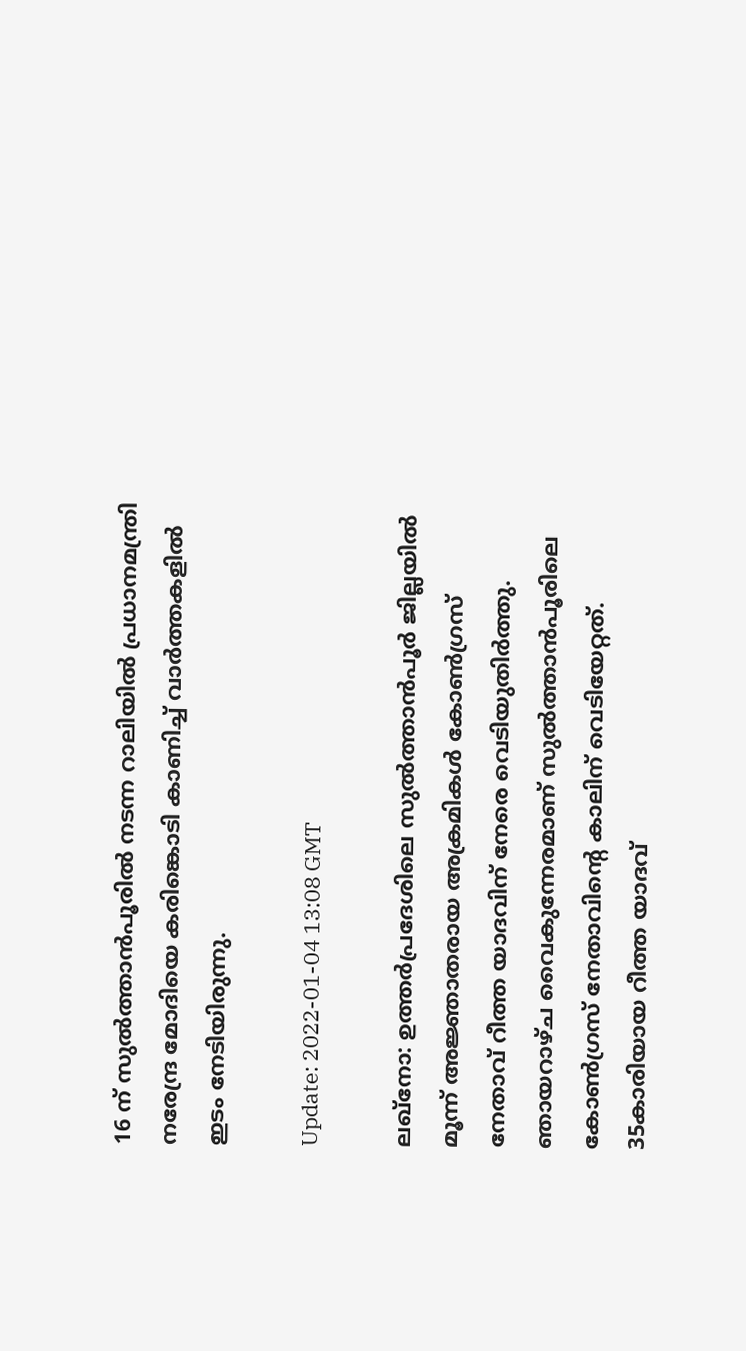16 ന് സുൽത്താൻപൂരിൽ നടന്ന റാലിയിൽ പ്രധാനമന്ത്രി നരേന്ദ്ര മോദിയെ കരിങ്കൊടി കാണിച്ച് വാർത്തകളിൽ ഇടം നേടിയിരുന്നു.

Update: 2022-01-04 13:08 GMT

ലഖ്നോ: ഉത്തർപ്രദേശിലെ സുൽത്താൻപൂർ ജില്ലയിൽ മൂന്ന് അജ്ഞാതരായ അക്രമികൾ കോൺഗ്രസ് നേതാവ് റീത്ത യാദവിന് നേരെ വെടിയുതിർത്തു. ഞായറാഴ്ച വൈകുന്നേരമാണ് സുൽത്താൻപൂരിലെ കോൺഗ്രസ് നേതാവിന്റെ കാലിന് വെടിയേറ്റത്. 35കാരിയായ റീത്ത യാദവ്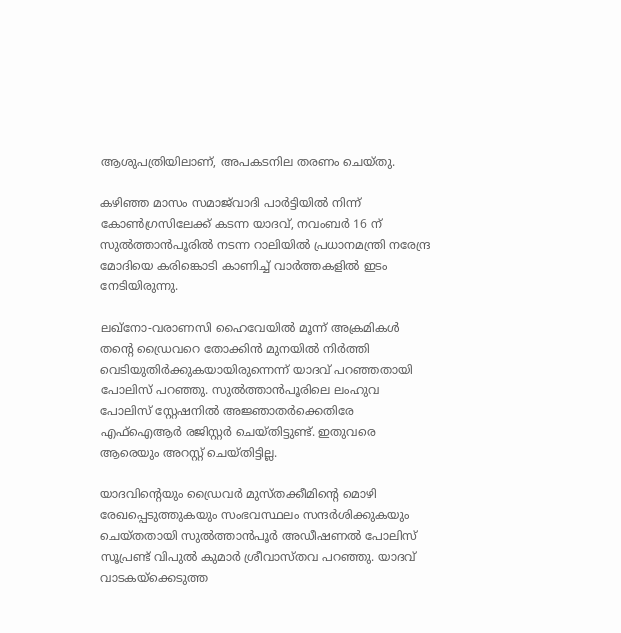ആശുപത്രിയിലാണ്, അപകടനില തരണം ചെയ്തു.

കഴിഞ്ഞ മാസം സമാജ്‌വാദി പാർട്ടിയിൽ നിന്ന് കോൺഗ്രസിലേക്ക് കടന്ന യാദവ്, നവംബർ 16 ന് സുൽത്താൻപൂരിൽ നടന്ന റാലിയിൽ പ്രധാനമന്ത്രി നരേന്ദ്ര മോദിയെ കരിങ്കൊടി കാണിച്ച് വാർത്തകളിൽ ഇടം നേടിയിരുന്നു.

ലഖ്‌നോ-വരാണസി ഹൈവേയിൽ മൂന്ന് അക്രമികൾ തന്റെ ഡ്രൈവറെ തോക്കിൻ മുനയിൽ നിർത്തി വെടിയുതിർക്കുകയായിരുന്നെന്ന് യാദവ് പറഞ്ഞതായി പോലിസ് പറഞ്ഞു. സുൽത്താൻപൂരിലെ ലംഹുവ പോലിസ് സ്റ്റേഷനിൽ അജ്ഞാതർക്കെതിരേ എഫ്‌ഐആർ രജിസ്റ്റർ ചെയ്തിട്ടുണ്ട്. ഇതുവരെ ആരെയും അറസ്റ്റ് ചെയ്തിട്ടില്ല.

യാദവിന്റെയും ഡ്രൈവർ മുസ്തക്കീമിന്റെ മൊഴി രേഖപ്പെടുത്തുകയും സംഭവസ്ഥലം സന്ദർശിക്കുകയും ചെയ്തതായി സുൽത്താൻപൂർ അഡീഷണൽ പോലിസ് സൂപ്രണ്ട് വിപുൽ കുമാർ ശ്രീവാസ്തവ പറഞ്ഞു. യാദവ് വാടകയ്‌ക്കെടുത്ത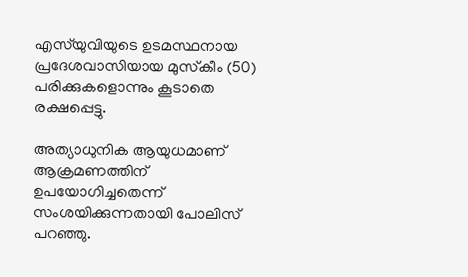എസ്‌യുവിയുടെ ഉടമസ്ഥനായ പ്രദേശവാസിയായ മുസ്‌കീം (50) പരിക്കുകളൊന്നും കൂടാതെ രക്ഷപ്പെട്ടു.

അത്യാധുനിക ആയുധമാണ് ആക്രമണത്തിന് ഉപയോഗിച്ചതെന്ന് സംശയിക്കുന്നതായി പോലിസ് പറഞ്ഞു.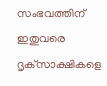സംഭവത്തിന് ഇതുവരെ ദൃക്‌സാക്ഷികളെ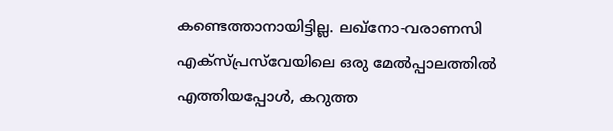കണ്ടെത്താനായിട്ടില്ല. ലഖ്‌നോ-വരാണസി എക്‌സ്‌പ്രസ്‌വേയിലെ ഒരു മേൽപ്പാലത്തിൽ എത്തിയപ്പോൾ, കറുത്ത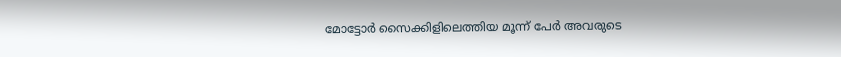മോട്ടോർ സൈക്കിളിലെത്തിയ മൂന്ന് പേർ അവരുടെ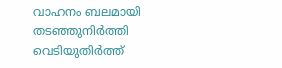വാഹനം ബലമായി തടഞ്ഞുനിർത്തി വെടിയുതിർത്ത്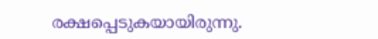രക്ഷപ്പെടുകയായിരുന്നു.